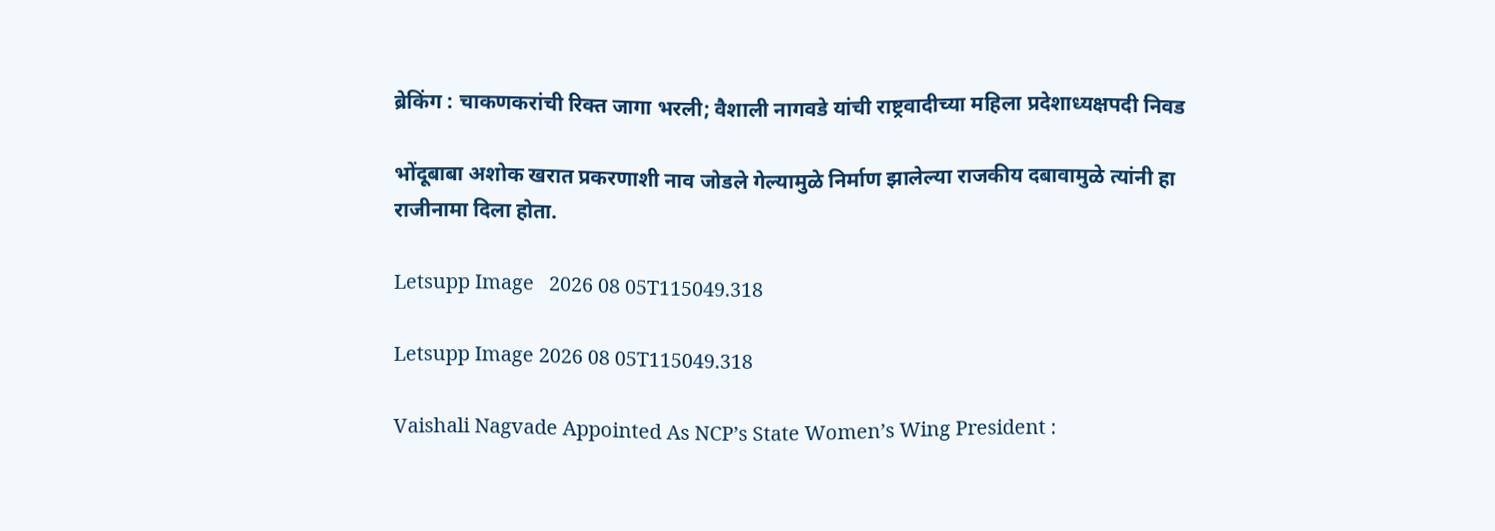ब्रेकिंग : चाकणकरांची रिक्त जागा भरली; वैशाली नागवडे यांची राष्ट्रवादीच्या महिला प्रदेशाध्यक्षपदी निवड

भोंदूबाबा अशोक खरात प्रकरणाशी नाव जोडले गेल्यामुळे निर्माण झालेल्या राजकीय दबावामुळे त्यांनी हा राजीनामा दिला होता.

Letsupp Image   2026 08 05T115049.318

Letsupp Image 2026 08 05T115049.318

Vaishali Nagvade Appointed As NCP’s State Women’s Wing President :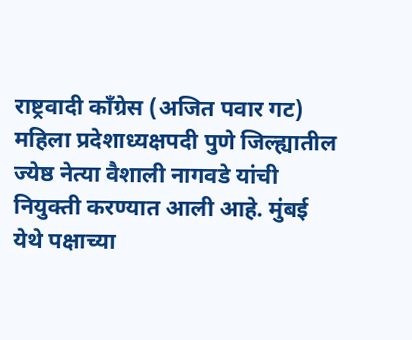राष्ट्रवादी काँग्रेस (अजित पवार गट) महिला प्रदेशाध्यक्षपदी पुणे जिल्ह्यातील ज्येष्ठ नेत्या वैशाली नागवडे यांची नियुक्ती करण्यात आली आहे. मुंबई येथे पक्षाच्या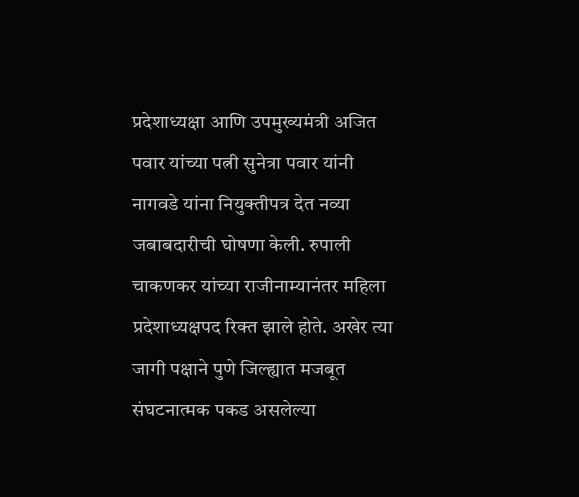प्रदेशाध्यक्षा आणि उपमुख्यमंत्री अजित पवार यांच्या पत्नी सुनेत्रा पवार यांनी नागवडे यांना नियुक्तीपत्र देत नव्या जबाबदारीची घोषणा केली. रुपाली चाकणकर यांच्या राजीनाम्यानंतर महिला प्रदेशाध्यक्षपद रिक्त झाले होते. अखेर त्या जागी पक्षाने पुणे जिल्ह्यात मजबूत संघटनात्मक पकड असलेल्या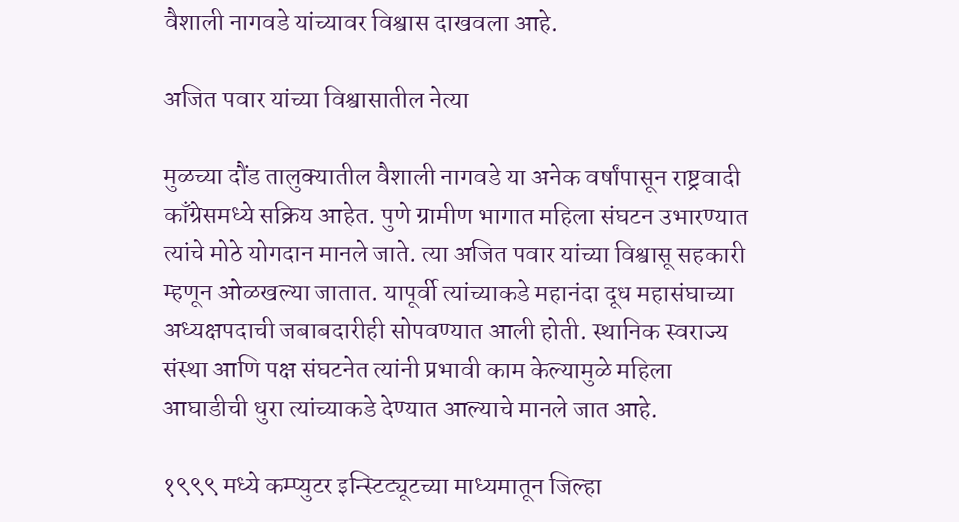वैशाली नागवडे यांच्यावर विश्वास दाखवला आहे.

अजित पवार यांच्या विश्वासातील नेत्या

मुळच्या दौंड तालुक्यातील वैशाली नागवडे या अनेक वर्षांपासून राष्ट्रवादी काँग्रेसमध्ये सक्रिय आहेत. पुणे ग्रामीण भागात महिला संघटन उभारण्यात त्यांचे मोठे योगदान मानले जाते. त्या अजित पवार यांच्या विश्वासू सहकारी म्हणून ओळखल्या जातात. यापूर्वी त्यांच्याकडे महानंदा दूध महासंघाच्या अध्यक्षपदाची जबाबदारीही सोपवण्यात आली होती. स्थानिक स्वराज्य संस्था आणि पक्ष संघटनेत त्यांनी प्रभावी काम केल्यामुळे महिला आघाडीची धुरा त्यांच्याकडे देण्यात आल्याचे मानले जात आहे.

१९९९ मध्ये कम्प्युटर इन्स्टिट्यूटच्या माध्यमातून जिल्हा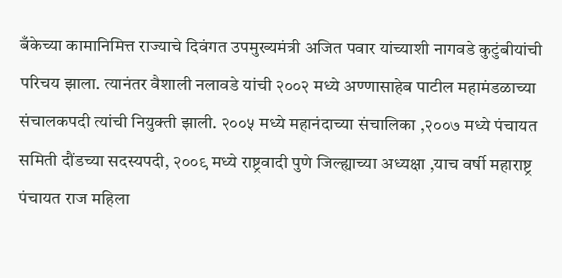बँकेच्या कामानिमित्त राज्याचे दिवंगत उपमुख्यमंत्री अजित पवार यांच्याशी नागवडे कुटुंबीयांची परिचय झाला. त्यानंतर वैशाली नलावडे यांची २००२ मध्ये अण्णासाहेब पाटील महामंडळाच्या संचालकपदी त्यांची नियुक्ती झाली. २००५ मध्ये महानंदाच्या संचालिका ,२००७ मध्ये पंचायत समिती दौंडच्या सदस्यपदी, २००९ मध्ये राष्ट्रवादी पुणे जिल्ह्याच्या अध्यक्षा ,याच वर्षी महाराष्ट्र पंचायत राज महिला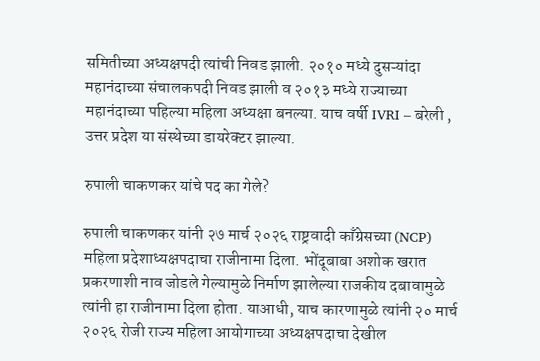समितीच्या अध्यक्षपदी त्यांची निवड झाली. २०१० मध्ये दुसऱ्यांदा महानंदाच्या संचालकपदी निवड झाली व २०१३ मध्ये राज्याच्या महानंदाच्या पहिल्या महिला अध्यक्षा बनल्या. याच वर्षी IVRI – बरेली , उत्तर प्रदेश या संस्थेच्या डायरेक्टर झाल्या.

रुपाली चाकणकर यांचे पद का गेले?

रुपाली चाकणकर यांनी २७ मार्च २०२६ राष्ट्रवादी काँग्रेसच्या (NCP) महिला प्रदेशाध्यक्षपदाचा राजीनामा दिला. भोंदूबाबा अशोक खरात प्रकरणाशी नाव जोडले गेल्यामुळे निर्माण झालेल्या राजकीय दबावामुळे त्यांनी हा राजीनामा दिला होता. याआधी, याच कारणामुळे त्यांनी २० मार्च २०२६ रोजी राज्य महिला आयोगाच्या अध्यक्षपदाचा देखील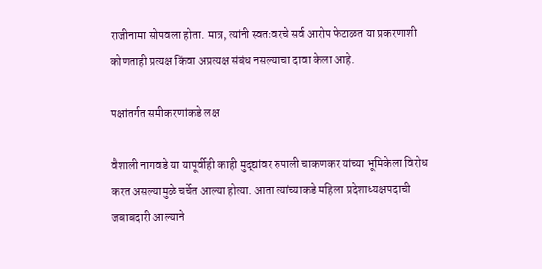राजीनामा सोपवला होता. मात्र, त्यांनी स्वतःवरचे सर्व आरोप फेटाळत या प्रकरणाशी कोणताही प्रत्यक्ष किंवा अप्रत्यक्ष संबंध नसल्याचा दावा केला आहे.

पक्षांतर्गत समीकरणांकडे लक्ष

वैशाली नागवडे या यापूर्वीही काही मुद्द्यांवर रुपाली चाकणकर यांच्या भूमिकेला विरोध करत असल्यामुळे चर्चेत आल्या होत्या. आता त्यांच्याकडे महिला प्रदेशाध्यक्षपदाची जबाबदारी आल्याने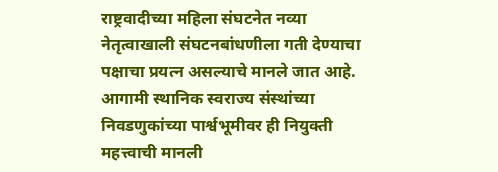राष्ट्रवादीच्या महिला संघटनेत नव्या नेतृत्वाखाली संघटनबांधणीला गती देण्याचा पक्षाचा प्रयत्न असल्याचे मानले जात आहे. आगामी स्थानिक स्वराज्य संस्थांच्या निवडणुकांच्या पार्श्वभूमीवर ही नियुक्ती महत्त्वाची मानली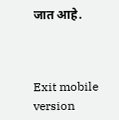जात आहे.



Exit mobile version